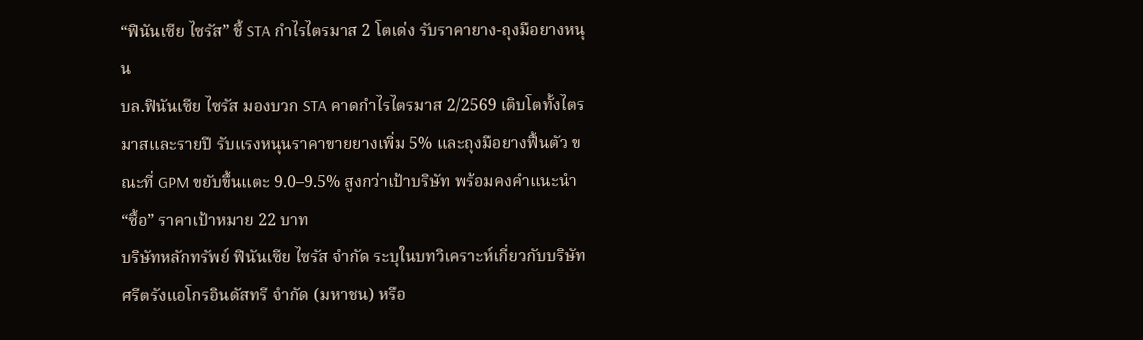“ฟินันเซีย ไซรัส” ชี้ STA กำไรไตรมาส 2 โตเด่ง รับราคายาง-ถุงมือยางหนุน
บล.ฟินันเซีย ไซรัส มองบวก STA คาดกำไรไตรมาส 2/2569 เติบโตทั้งไตรมาสและรายปี รับแรงหนุนราคาขายยางเพิ่ม 5% และถุงมือยางฟื้นตัว ขณะที่ GPM ขยับขึ้นแตะ 9.0–9.5% สูงกว่าเป้าบริษัท พร้อมคงคำแนะนำ “ซื้อ” ราคาเป้าหมาย 22 บาท
บริษัทหลักทรัพย์ ฟินันเซีย ไซรัส จำกัด ระบุในบทวิเคราะห์เกี่ยวกับบริษัท ศรีตรังแอโกรอินดัสทรี จำกัด (มหาชน) หรือ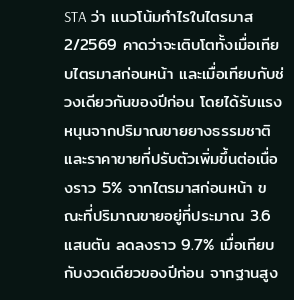STA ว่า แนวโน้มกำไรในไตรมาส 2/2569 คาดว่าจะเติบโตทั้งเมื่อเทียบไตรมาสก่อนหน้า และเมื่อเทียบกับช่วงเดียวกันของปีก่อน โดยได้รับแรงหนุนจากปริมาณขายยางธรรมชาติและราคาขายที่ปรับตัวเพิ่มขึ้นต่อเนื่องราว 5% จากไตรมาสก่อนหน้า ขณะที่ปริมาณขายอยู่ที่ประมาณ 3.6 แสนตัน ลดลงราว 9.7% เมื่อเทียบกับงวดเดียวของปีก่อน จากฐานสูง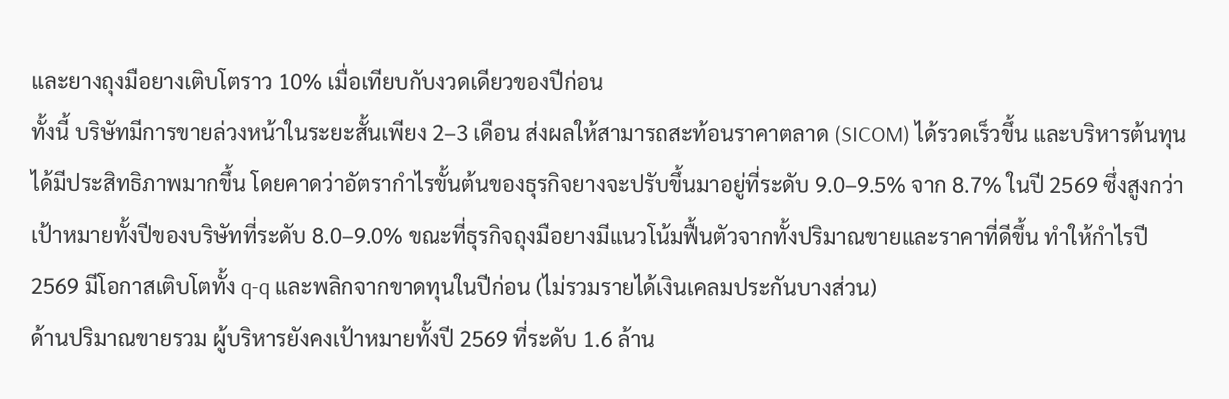และยางถุงมือยางเติบโตราว 10% เมื่อเทียบกับงวดเดียวของปีก่อน
ทั้งนี้ บริษัทมีการขายล่วงหน้าในระยะสั้นเพียง 2–3 เดือน ส่งผลให้สามารถสะท้อนราคาตลาด (SICOM) ได้รวดเร็วขึ้น และบริหารต้นทุนได้มีประสิทธิภาพมากขึ้น โดยคาดว่าอัตรากำไรขั้นต้นของธุรกิจยางจะปรับขึ้นมาอยู่ที่ระดับ 9.0–9.5% จาก 8.7% ในปี 2569 ซึ่งสูงกว่าเป้าหมายทั้งปีของบริษัทที่ระดับ 8.0–9.0% ขณะที่ธุรกิจถุงมือยางมีแนวโน้มฟื้นตัวจากทั้งปริมาณขายและราคาที่ดีขึ้น ทำให้กำไรปี 2569 มีโอกาสเติบโตทั้ง q-q และพลิกจากขาดทุนในปีก่อน (ไม่รวมรายได้เงินเคลมประกันบางส่วน)
ด้านปริมาณขายรวม ผู้บริหารยังคงเป้าหมายทั้งปี 2569 ที่ระดับ 1.6 ล้าน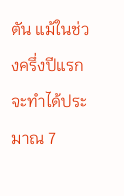ตัน แม้ในช่วงครึ่งปีแรกจะทำได้ประมาณ 7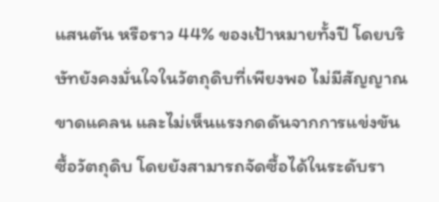แสนตัน หรือราว 44% ของเป้าหมายทั้งปี โดยบริษัทยังคงมั่นใจในวัตถุดิบที่เพียงพอ ไม่มีสัญญาณขาดแคลน และไม่เห็นแรงกดดันจากการแข่งขันซื้อวัตถุดิบ โดยยังสามารถจัดซื้อได้ในระดับรา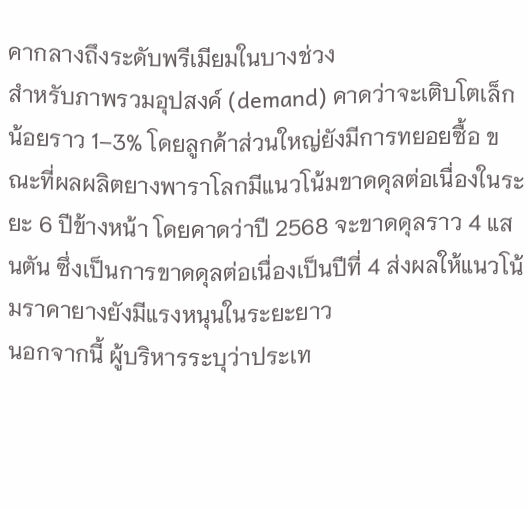คากลางถึงระดับพรีเมียมในบางช่วง
สำหรับภาพรวมอุปสงค์ (demand) คาดว่าจะเติบโตเล็กน้อยราว 1–3% โดยลูกค้าส่วนใหญ่ยังมีการทยอยซื้อ ขณะที่ผลผลิตยางพาราโลกมีแนวโน้มขาดดุลต่อเนื่องในระยะ 6 ปีข้างหน้า โดยคาดว่าปี 2568 จะขาดดุลราว 4 แสนตัน ซึ่งเป็นการขาดดุลต่อเนื่องเป็นปีที่ 4 ส่งผลให้แนวโน้มราคายางยังมีแรงหนุนในระยะยาว
นอกจากนี้ ผู้บริหารระบุว่าประเท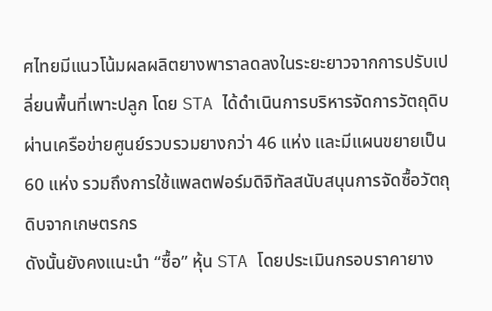ศไทยมีแนวโน้มผลผลิตยางพาราลดลงในระยะยาวจากการปรับเปลี่ยนพื้นที่เพาะปลูก โดย STA ได้ดำเนินการบริหารจัดการวัตถุดิบผ่านเครือข่ายศูนย์รวบรวมยางกว่า 46 แห่ง และมีแผนขยายเป็น 60 แห่ง รวมถึงการใช้แพลตฟอร์มดิจิทัลสนับสนุนการจัดซื้อวัตถุดิบจากเกษตรกร
ดังนั้นยังคงแนะนำ “ซื้อ” หุ้น STA โดยประเมินกรอบราคายาง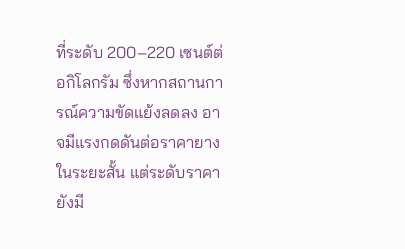ที่ระดับ 200–220 เซนต์ต่อกิโลกรัม ซึ่งหากสถานการณ์ความขัดแย้งลดลง อาจมีแรงกดดันต่อราคายางในระยะสั้น แต่ระดับราคายังมี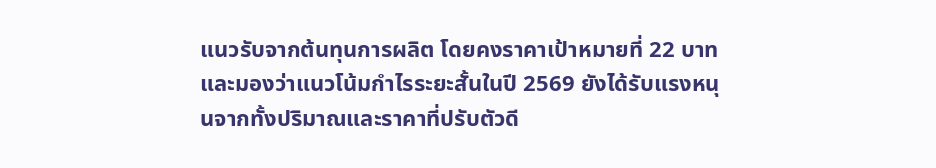แนวรับจากต้นทุนการผลิต โดยคงราคาเป้าหมายที่ 22 บาท และมองว่าแนวโน้มกำไรระยะสั้นในปี 2569 ยังได้รับแรงหนุนจากทั้งปริมาณและราคาที่ปรับตัวดี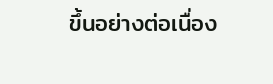ขึ้นอย่างต่อเนื่อง